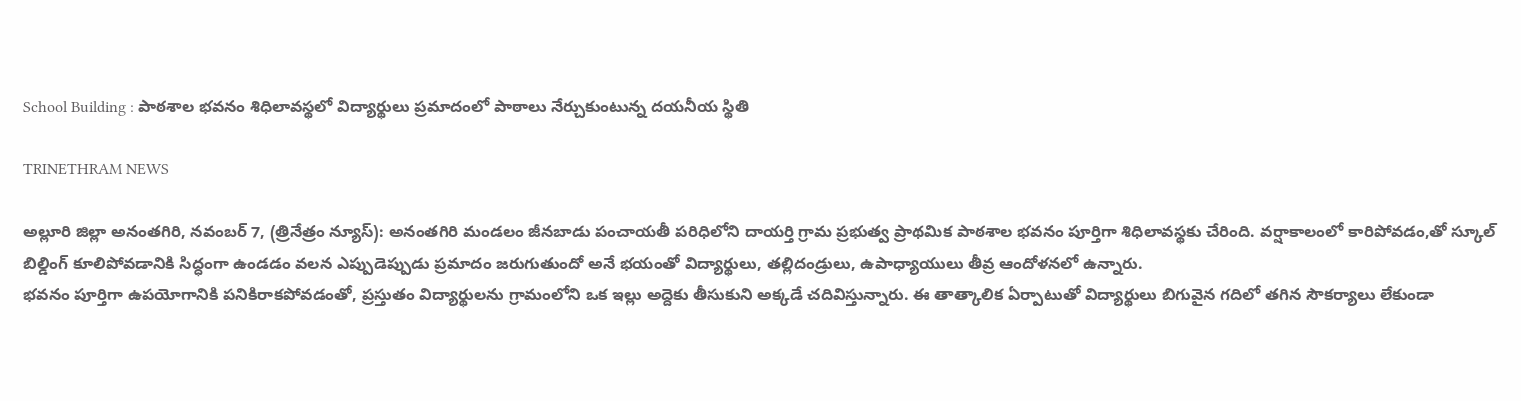School Building : పాఠశాల భవనం శిధిలావస్థలో విద్యార్థులు ప్రమాదంలో పాఠాలు నేర్చుకుంటున్న దయనీయ స్థితి

TRINETHRAM NEWS

అల్లూరి జిల్లా అనంతగిరి, నవంబర్ 7, (త్రినేత్రం న్యూస్): అనంతగిరి మండలం జీనబాడు పంచాయతీ పరిధిలోని దాయర్తి గ్రామ ప్రభుత్వ ప్రాథమిక పాఠశాల భవనం పూర్తిగా శిధిలావస్థకు చేరింది. వర్షాకాలంలో కారిపోవడం,తో స్కూల్ బిల్డింగ్ కూలిపోవడానికి సిద్ధంగా ఉండడం వలన ఎప్పుడెప్పుడు ప్రమాదం జరుగుతుందో అనే భయంతో విద్యార్థులు, తల్లిదండ్రులు, ఉపాధ్యాయులు తీవ్ర ఆందోళనలో ఉన్నారు.
భవనం పూర్తిగా ఉపయోగానికి పనికిరాకపోవడంతో, ప్రస్తుతం విద్యార్థులను గ్రామంలోని ఒక ఇల్లు అద్దెకు తీసుకుని అక్కడే చదివిస్తున్నారు. ఈ తాత్కాలిక ఏర్పాటుతో విద్యార్థులు బిగువైన గదిలో తగిన సౌకర్యాలు లేకుండా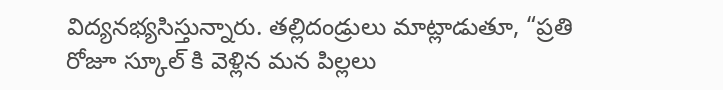విద్యనభ్యసిస్తున్నారు. తల్లిదండ్రులు మాట్లాడుతూ, “ప్రతి రోజూ స్కూల్ కి వెళ్లిన మన పిల్లలు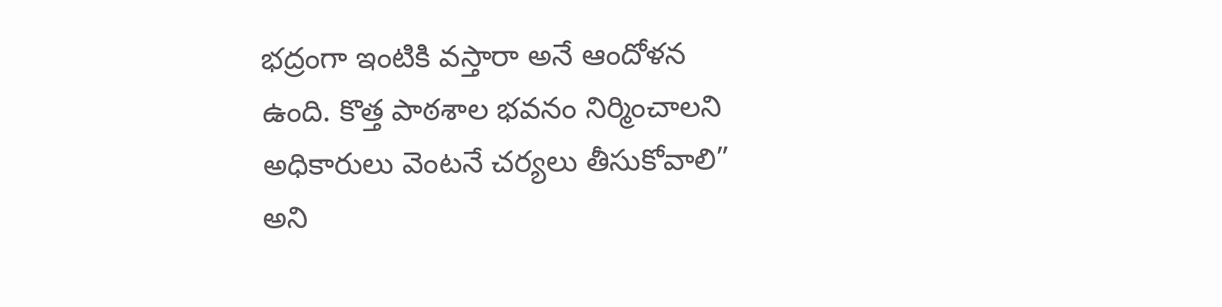భద్రంగా ఇంటికి వస్తారా అనే ఆందోళన ఉంది. కొత్త పాఠశాల భవనం నిర్మించాలని అధికారులు వెంటనే చర్యలు తీసుకోవాలి” అని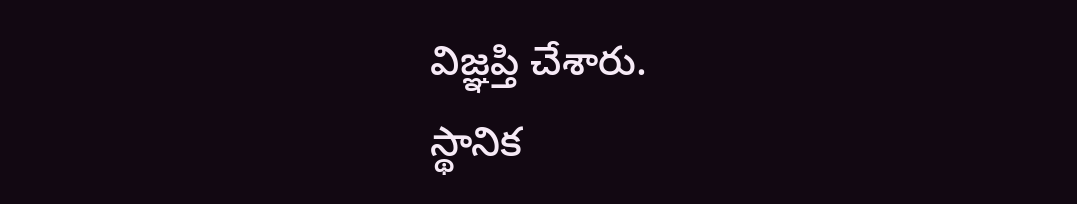విజ్ఞప్తి చేశారు.
స్థానిక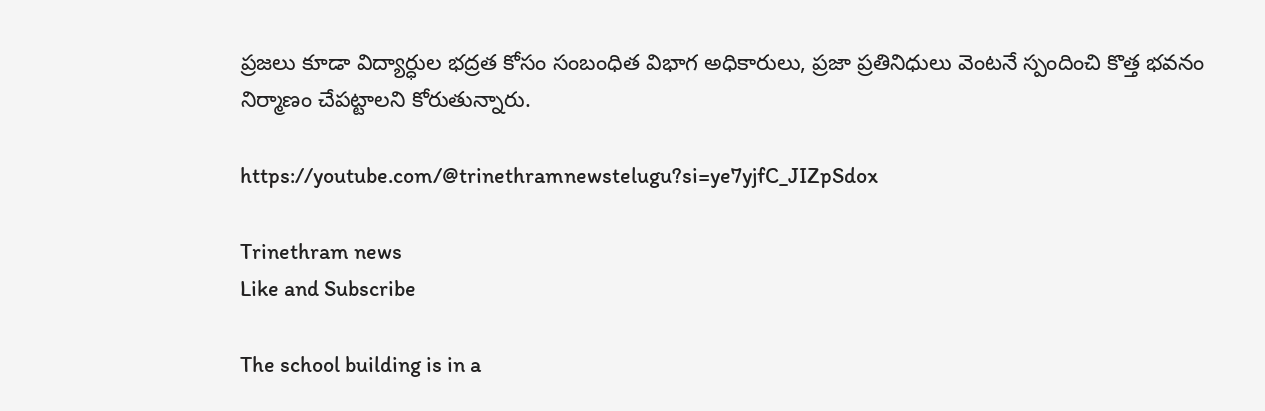ప్రజలు కూడా విద్యార్ధుల భద్రత కోసం సంబంధిత విభాగ అధికారులు, ప్రజా ప్రతినిధులు వెంటనే స్పందించి కొత్త భవనం నిర్మాణం చేపట్టాలని కోరుతున్నారు.

https://youtube.com/@trinethramnewstelugu?si=ye7yjfC_JIZpSdox

Trinethram news
Like and Subscribe

The school building is in a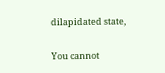dilapidated state,

You cannot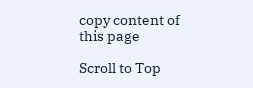copy content of this page

Scroll to Top